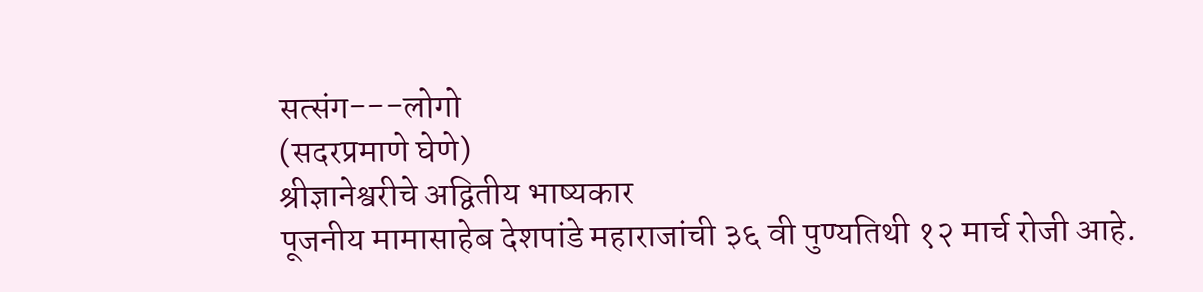सत्संग---लोगो
(सदरप्रमाणे घेणे)
श्रीज्ञानेश्वरीचे अद्वितीय भाष्यकार
पूजनीय मामासाहेब देशपांडे महाराजांची ३६ वी पुण्यतिथी १२ मार्च रोजी आहे.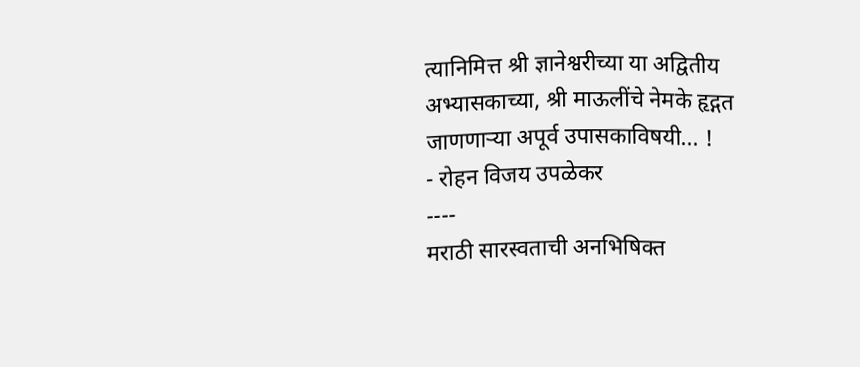त्यानिमित्त श्री ज्ञानेश्वरीच्या या अद्वितीय अभ्यासकाच्या, श्री माऊलींचे नेमके हृद्गत जाणणाऱ्या अपूर्व उपासकाविषयी... !
- रोहन विजय उपळेकर
----
मराठी सारस्वताची अनभिषिक्त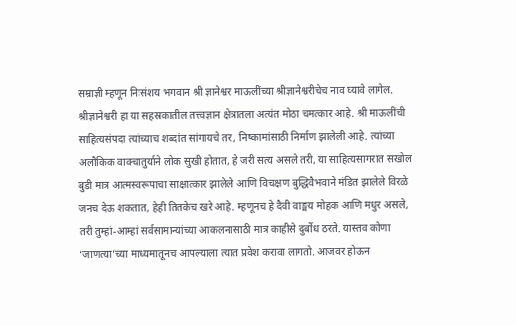सम्राज्ञी म्हणून निःसंशय भगवान श्री ज्ञानेश्वर माऊलींच्या श्रीज्ञानेश्वरीचेच नाव घ्यावे लागेल. श्रीज्ञानेश्वरी हा या सहस्रकातील तत्त्वज्ञान क्षेत्रातला अत्यंत मोठा चमत्कार आहे. श्री माऊलींची साहित्यसंपदा त्यांच्याच शब्दांत सांगायचे तर, निष्कामांसाठी निर्माण झालेली आहे. त्यांच्या अलौकिक वाक्चातुर्याने लोक सुखी होतात, हे जरी सत्य असले तरी, या साहित्यसागरात सखोल बुडी मात्र आत्मस्वरूपाचा साक्षात्कार झालेले आणि विचक्षण बुद्धिवैभवाने मंडित झालेले विरळे जनच देऊ शकतात, हेही तितकेच खरे आहे. म्हणूनच हे दैवी वाङ्मय मोहक आणि मधुर असले, तरी तुम्हां-आम्हां सर्वसामान्यांच्या आकलनासाठी मात्र काहीसे दुर्बोध ठरते. यास्तव कोणा ‘जाणत्या’च्या माध्यमातूनच आपल्याला त्यात प्रवेश करावा लागतो. आजवर होऊन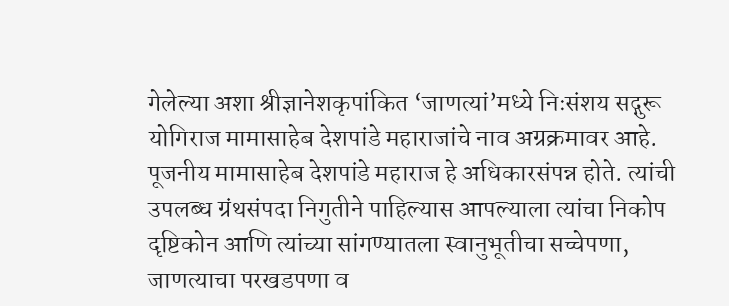गेलेल्या अशा श्रीज्ञानेशकृपांकित ‘जाणत्यां’मध्ये निःसंशय सद्गुरू योगिराज मामासाहेब देशपांडे महाराजांचे नाव अग्रक्रमावर आहे.
पूजनीय मामासाहेब देशपांडे महाराज हे अधिकारसंपन्न होते. त्यांची उपलब्ध ग्रंथसंपदा निगुतीने पाहिल्यास आपल्याला त्यांचा निकोप दृष्टिकोन आणि त्यांच्या सांगण्यातला स्वानुभूतीचा सच्चेपणा, जाणत्याचा परखडपणा व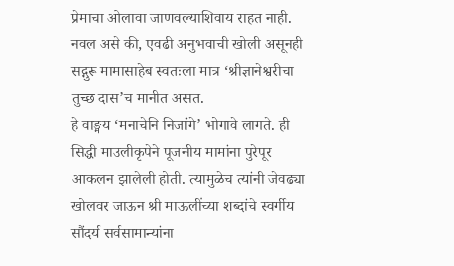प्रेमाचा ओलावा जाणवल्याशिवाय राहत नाही. नवल असे की, एवढी अनुभवाची खोली असूनही सद्गुरू मामासाहेब स्वतःला मात्र ‘श्रीज्ञानेश्वरीचा तुच्छ दास’च मानीत असत.
हे वाङ्मय ‘मनाचेनि निजांगे’ भोगावे लागते. ही सिद्धी माउलीकृपेने पूजनीय मामांना पुरेपूर आकलन झालेली होती. त्यामुळेच त्यांनी जेवढ्या खोलवर जाऊन श्री माऊलींच्या शब्दांचे स्वर्गीय सौंदर्य सर्वसामान्यांना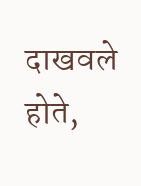दाखवले होते,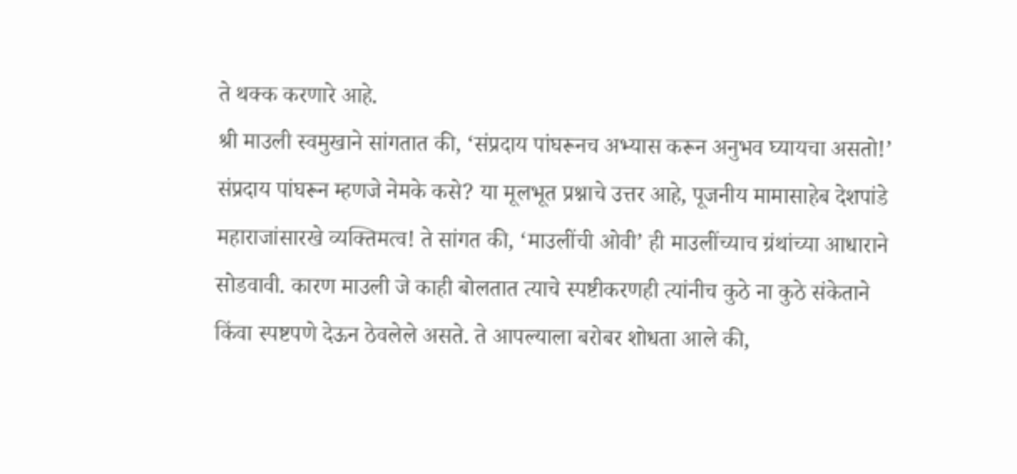ते थक्क करणारे आहे.
श्री माउली स्वमुखाने सांगतात की, ‘संप्रदाय पांघरूनच अभ्यास करून अनुभव घ्यायचा असतो!’ संप्रदाय पांघरून म्हणजे नेमके कसे? या मूलभूत प्रश्नाचे उत्तर आहे, पूजनीय मामासाहेब देशपांडे महाराजांसारखे व्यक्तिमत्व! ते सांगत की, ‘माउलींची ओवी’ ही माउलींच्याच ग्रंथांच्या आधाराने सोडवावी. कारण माउली जे काही बोलतात त्याचे स्पष्टीकरणही त्यांनीच कुठे ना कुठे संकेताने किंवा स्पष्टपणे देऊन ठेवलेले असते. ते आपल्याला बरोबर शोधता आले की,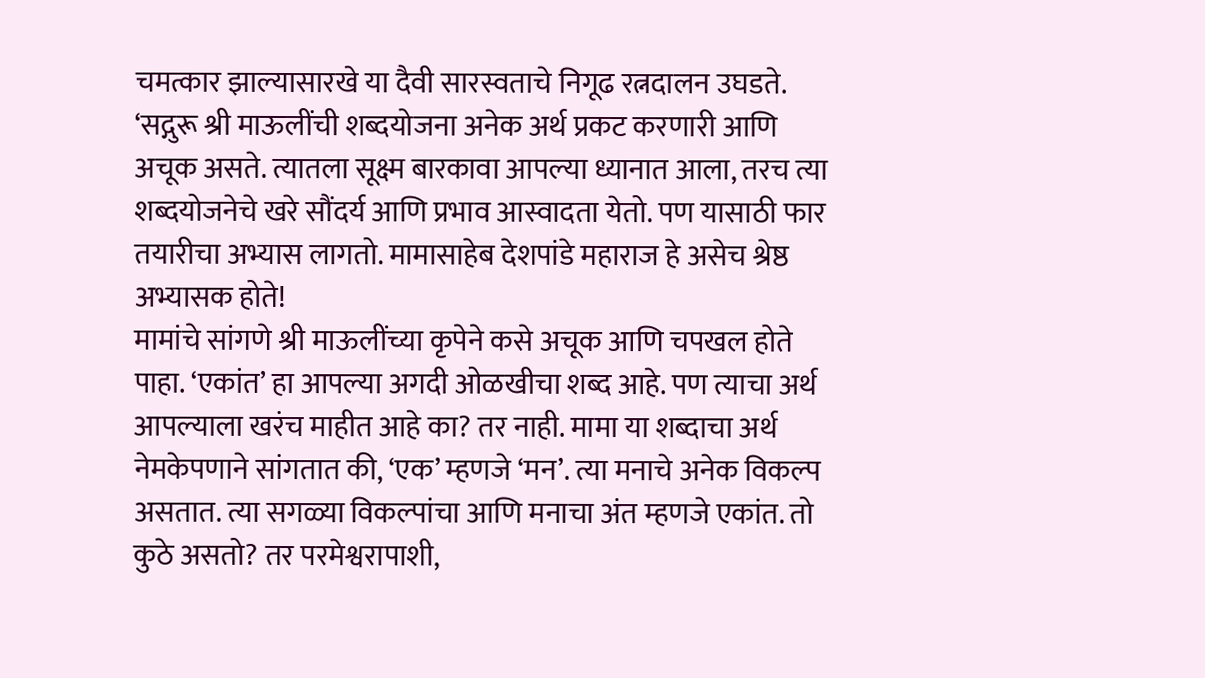चमत्कार झाल्यासारखे या दैवी सारस्वताचे निगूढ रत्नदालन उघडते. ‘सद्गुरू श्री माऊलींची शब्दयोजना अनेक अर्थ प्रकट करणारी आणि अचूक असते. त्यातला सूक्ष्म बारकावा आपल्या ध्यानात आला, तरच त्या शब्दयोजनेचे खरे सौंदर्य आणि प्रभाव आस्वादता येतो. पण यासाठी फार तयारीचा अभ्यास लागतो. मामासाहेब देशपांडे महाराज हे असेच श्रेष्ठ अभ्यासक होते!
मामांचे सांगणे श्री माऊलींच्या कृपेने कसे अचूक आणि चपखल होते पाहा. ‘एकांत’ हा आपल्या अगदी ओळखीचा शब्द आहे. पण त्याचा अर्थ आपल्याला खरंच माहीत आहे का? तर नाही. मामा या शब्दाचा अर्थ नेमकेपणाने सांगतात की, ‘एक’ म्हणजे ‘मन’. त्या मनाचे अनेक विकल्प असतात. त्या सगळ्या विकल्पांचा आणि मनाचा अंत म्हणजे एकांत. तो कुठे असतो? तर परमेश्वरापाशी,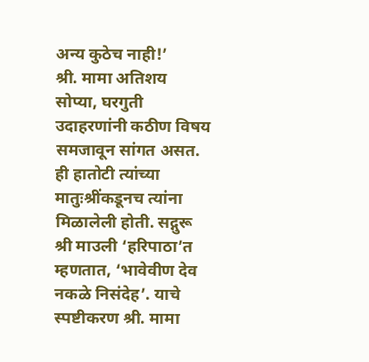अन्य कुठेच नाही!’
श्री. मामा अतिशय सोप्या, घरगुती उदाहरणांनी कठीण विषय समजावून सांगत असत. ही हातोटी त्यांच्या मातुःश्रींकडूनच त्यांना मिळालेली होती. सद्गुरू श्री माउली ‘हरिपाठा’त म्हणतात, ‘भावेवीण देव नकळे निसंदेह’. याचे स्पष्टीकरण श्री. मामा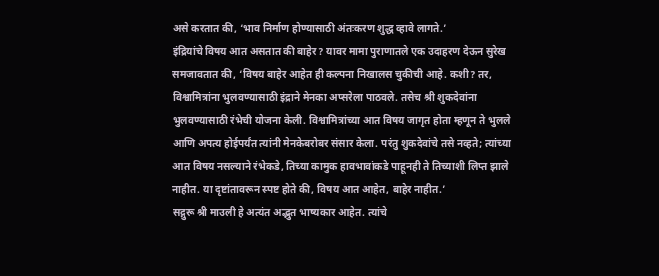असे करतात की, ‘भाव निर्माण होण्यासाठी अंतःकरण शुद्ध व्हावे लागते.’
इंद्रियांचे विषय आत असतात की बाहेर? यावर मामा पुराणातले एक उदाहरण देऊन सुरेख समजावतात की, ‘विषय बाहेर आहेत ही कल्पना निखालस चुकीची आहे. कशी? तर, विश्वामित्रांना भुलवण्यासाठी इंद्राने मेनका अप्सरेला पाठवले. तसेच श्री शुकदेवांना भुलवण्यासाठी रंभेची योजना केली. विश्वामित्रांच्या आत विषय जागृत होता म्हणून ते भुलले आणि अपत्य होईपर्यंत त्यांनी मेनकेबरोबर संसार केला. परंतु शुकदेवांचे तसे नव्हते; त्यांच्या आत विषय नसल्याने रंभेकडे, तिच्या कामुक हावभावांकडे पाहूनही ते तिच्याशी लिप्त झाले नाहीत. या दृष्टांतावरून स्पष्ट होते की, विषय आत आहेत, बाहेर नाहीत.’
सद्गुरू श्री माउली हे अत्यंत अद्भुत भाष्यकार आहेत. त्यांचे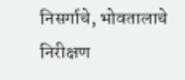निसर्गाचे, भोवतालाचे निरीक्षण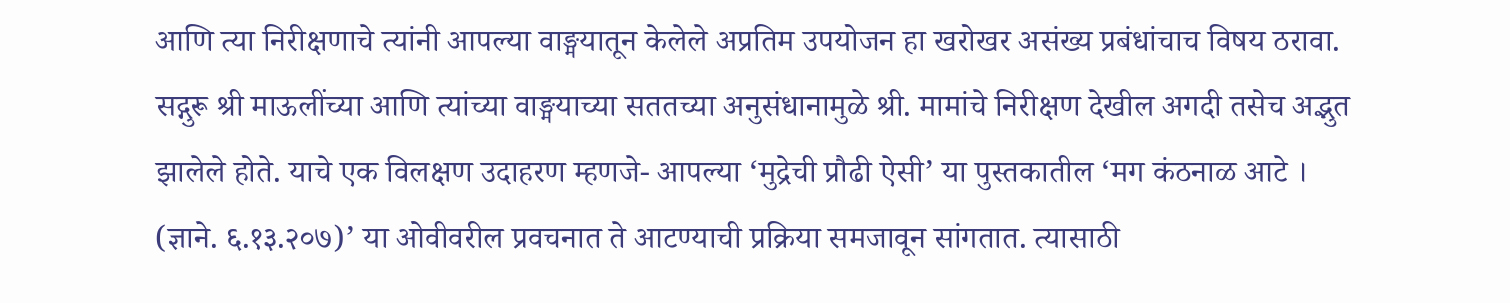आणि त्या निरीक्षणाचे त्यांनी आपल्या वाङ्मयातून केलेले अप्रतिम उपयोजन हा खरोखर असंख्य प्रबंधांचाच विषय ठरावा. सद्गुरू श्री माऊलींच्या आणि त्यांच्या वाङ्मयाच्या सततच्या अनुसंधानामुळे श्री. मामांचे निरीक्षण देखील अगदी तसेच अद्भुत झालेले होते. याचे एक विलक्षण उदाहरण म्हणजे- आपल्या ‘मुद्रेची प्रौढी ऐसी’ या पुस्तकातील ‘मग कंठनाळ आटे । (ज्ञाने. ६.१३.२०७)’ या ओवीवरील प्रवचनात ते आटण्याची प्रक्रिया समजावून सांगतात. त्यासाठी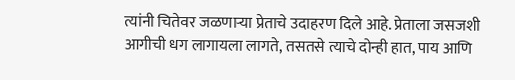त्यांनी चितेवर जळणाऱ्या प्रेताचे उदाहरण दिले आहे. प्रेताला जसजशी आगीची धग लागायला लागते, तसतसे त्याचे दोन्ही हात, पाय आणि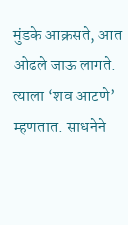मुंडके आक्रसते, आत ओढले जाऊ लागते. त्याला ‘शव आटणे’ म्हणतात. साधनेने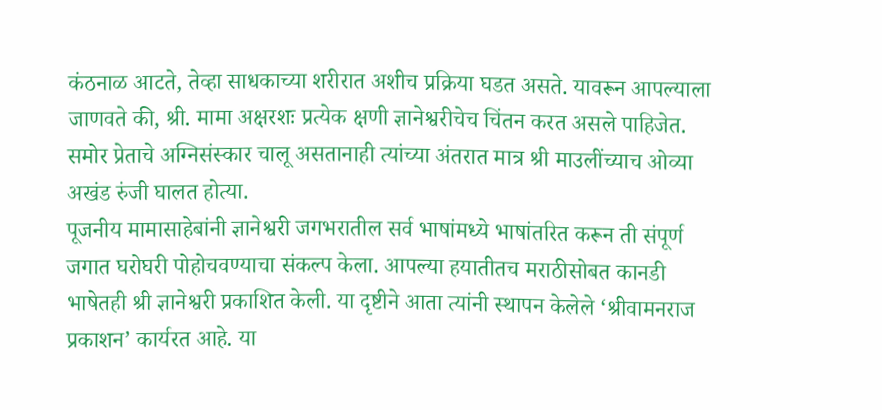कंठनाळ आटते, तेव्हा साधकाच्या शरीरात अशीच प्रक्रिया घडत असते. यावरून आपल्याला जाणवते की, श्री. मामा अक्षरशः प्रत्येक क्षणी ज्ञानेश्वरीचेच चिंतन करत असले पाहिजेत. समोर प्रेताचे अग्निसंस्कार चालू असतानाही त्यांच्या अंतरात मात्र श्री माउलींच्याच ओव्या अखंड रुंजी घालत होत्या.
पूजनीय मामासाहेबांनी ज्ञानेश्वरी जगभरातील सर्व भाषांमध्ये भाषांतरित करून ती संपूर्ण जगात घरोघरी पोहोचवण्याचा संकल्प केला. आपल्या हयातीतच मराठीसोबत कानडी भाषेतही श्री ज्ञानेश्वरी प्रकाशित केली. या दृष्टीने आता त्यांनी स्थापन केलेले ‘श्रीवामनराज प्रकाशन’ कार्यरत आहे. या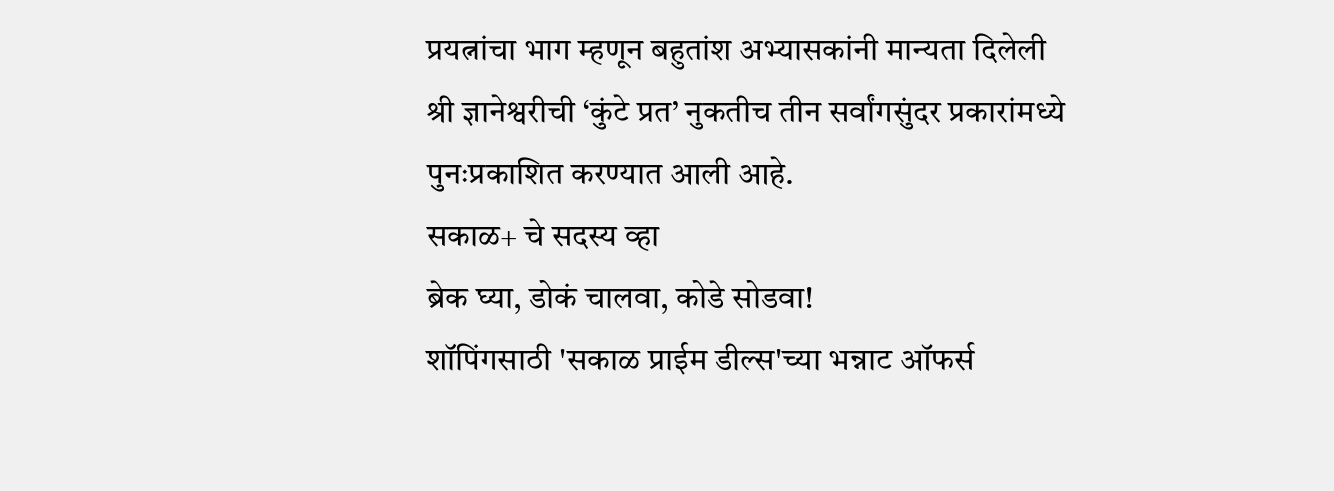प्रयत्नांचा भाग म्हणून बहुतांश अभ्यासकांनी मान्यता दिलेली श्री ज्ञानेश्वरीची ‘कुंटे प्रत’ नुकतीच तीन सर्वांगसुंदर प्रकारांमध्ये पुनःप्रकाशित करण्यात आली आहे.
सकाळ+ चे सदस्य व्हा
ब्रेक घ्या, डोकं चालवा, कोडे सोडवा!
शॉपिंगसाठी 'सकाळ प्राईम डील्स'च्या भन्नाट ऑफर्स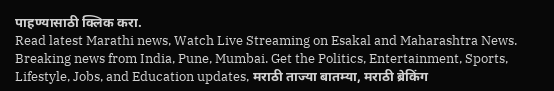पाहण्यासाठी क्लिक करा.
Read latest Marathi news, Watch Live Streaming on Esakal and Maharashtra News. Breaking news from India, Pune, Mumbai. Get the Politics, Entertainment, Sports, Lifestyle, Jobs, and Education updates, मराठी ताज्या बातम्या, मराठी ब्रेकिंग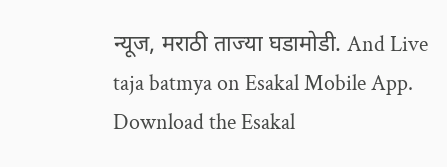न्यूज, मराठी ताज्या घडामोडी. And Live taja batmya on Esakal Mobile App. Download the Esakal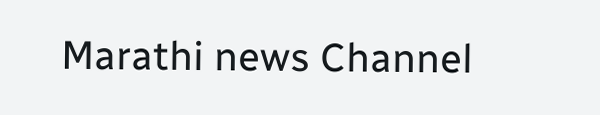Marathi news Channel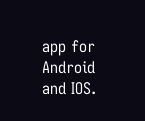app for Android and IOS.